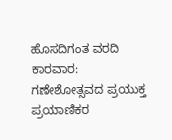ಹೊಸದಿಗಂತ ವರದಿ ಕಾರವಾರ:
ಗಣೇಶೋತ್ಸವದ ಪ್ರಯುಕ್ತ ಪ್ರಯಾಣಿಕರ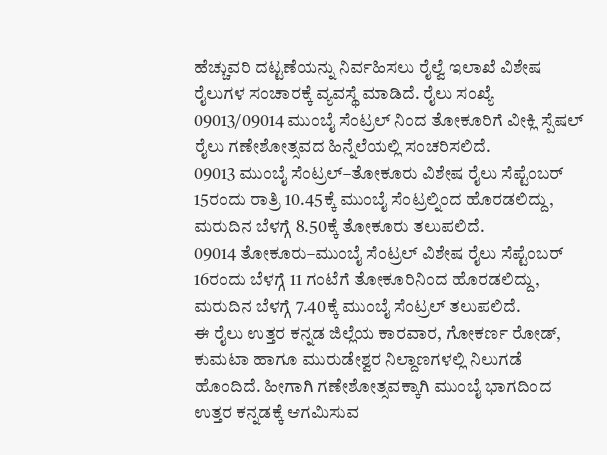ಹೆಚ್ಚುವರಿ ದಟ್ಟಣೆಯನ್ನು ನಿರ್ವಹಿಸಲು ರೈಲ್ವೆ ಇಲಾಖೆ ವಿಶೇಷ ರೈಲುಗಳ ಸಂಚಾರಕ್ಕೆ ವ್ಯವಸ್ಥೆ ಮಾಡಿದೆ. ರೈಲು ಸಂಖ್ಯೆ 09013/09014 ಮುಂಬೈ ಸೆಂಟ್ರಲ್ ನಿಂದ ತೋಕೂರಿಗೆ ವೀಕ್ಲಿ ಸ್ಪೆಷಲ್ ರೈಲು ಗಣೇಶೋತ್ಸವದ ಹಿನ್ನೆಲೆಯಲ್ಲಿ ಸಂಚರಿಸಲಿದೆ.
09013 ಮುಂಬೈ ಸೆಂಟ್ರಲ್–ತೋಕೂರು ವಿಶೇಷ ರೈಲು ಸೆಪ್ಟೆಂಬರ್ 15ರಂದು ರಾತ್ರಿ 10.45ಕ್ಕೆ ಮುಂಬೈ ಸೆಂಟ್ರಲ್ನಿಂದ ಹೊರಡಲಿದ್ದು, ಮರುದಿನ ಬೆಳಗ್ಗೆ 8.50ಕ್ಕೆ ತೋಕೂರು ತಲುಪಲಿದೆ.
09014 ತೋಕೂರು–ಮುಂಬೈ ಸೆಂಟ್ರಲ್ ವಿಶೇಷ ರೈಲು ಸೆಪ್ಟೆಂಬರ್ 16ರಂದು ಬೆಳಗ್ಗೆ 11 ಗಂಟೆಗೆ ತೋಕೂರಿನಿಂದ ಹೊರಡಲಿದ್ದು, ಮರುದಿನ ಬೆಳಗ್ಗೆ 7.40ಕ್ಕೆ ಮುಂಬೈ ಸೆಂಟ್ರಲ್ ತಲುಪಲಿದೆ.
ಈ ರೈಲು ಉತ್ತರ ಕನ್ನಡ ಜಿಲ್ಲೆಯ ಕಾರವಾರ, ಗೋಕರ್ಣ ರೋಡ್, ಕುಮಟಾ ಹಾಗೂ ಮುರುಡೇಶ್ವರ ನಿಲ್ದಾಣಗಳಲ್ಲಿ ನಿಲುಗಡೆ ಹೊಂದಿದೆ. ಹೀಗಾಗಿ ಗಣೇಶೋತ್ಸವಕ್ಕಾಗಿ ಮುಂಬೈ ಭಾಗದಿಂದ ಉತ್ತರ ಕನ್ನಡಕ್ಕೆ ಆಗಮಿಸುವ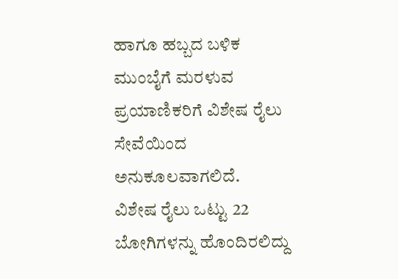ಹಾಗೂ ಹಬ್ಬದ ಬಳಿಕ ಮುಂಬೈಗೆ ಮರಳುವ ಪ್ರಯಾಣಿಕರಿಗೆ ವಿಶೇಷ ರೈಲು ಸೇವೆಯಿಂದ ಅನುಕೂಲವಾಗಲಿದೆ.
ವಿಶೇಷ ರೈಲು ಒಟ್ಟು 22 ಬೋಗಿಗಳನ್ನು ಹೊಂದಿರಲಿದ್ದು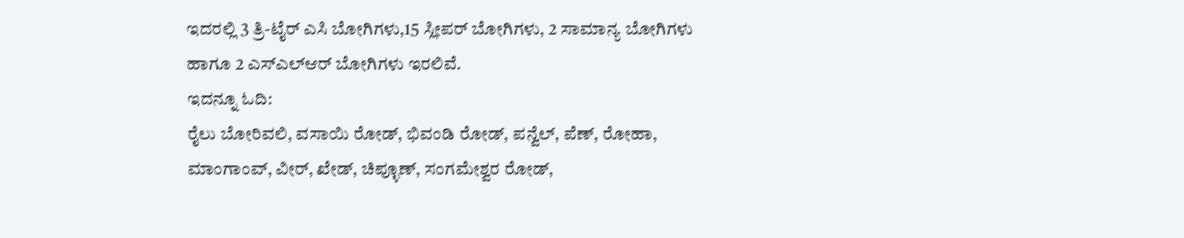ಇದರಲ್ಲಿ 3 ತ್ರಿ-ಟೈರ್ ಎಸಿ ಬೋಗಿಗಳು,15 ಸ್ಲೀಪರ್ ಬೋಗಿಗಳು, 2 ಸಾಮಾನ್ಯ ಬೋಗಿಗಳು ಹಾಗೂ 2 ಎಸ್ಎಲ್ಆರ್ ಬೋಗಿಗಳು ಇರಲಿವೆ.
ಇದನ್ನೂ ಓದಿ:
ರೈಲು ಬೋರಿವಲಿ, ವಸಾಯಿ ರೋಡ್, ಭಿವಂಡಿ ರೋಡ್, ಪನ್ವೆಲ್, ಪೆಣ್, ರೋಹಾ, ಮಾಂಗಾಂವ್, ವೀರ್, ಖೇಡ್, ಚಿಪ್ಳೂಣ್, ಸಂಗಮೇಶ್ವರ ರೋಡ್,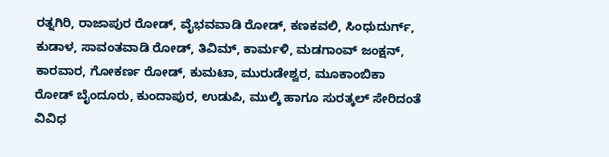ರತ್ನಗಿರಿ, ರಾಜಾಪುರ ರೋಡ್, ವೈಭವವಾಡಿ ರೋಡ್, ಕಣಕವಲಿ, ಸಿಂಧುದುರ್ಗ್, ಕುಡಾಳ, ಸಾವಂತವಾಡಿ ರೋಡ್, ತಿವಿಮ್, ಕಾರ್ಮಳಿ, ಮಡಗಾಂವ್ ಜಂಕ್ಷನ್, ಕಾರವಾರ, ಗೋಕರ್ಣ ರೋಡ್, ಕುಮಟಾ, ಮುರುಡೇಶ್ವರ, ಮೂಕಾಂಬಿಕಾ ರೋಡ್ ಬೈಂದೂರು, ಕುಂದಾಪುರ, ಉಡುಪಿ, ಮುಲ್ಕಿ ಹಾಗೂ ಸುರತ್ಕಲ್ ಸೇರಿದಂತೆ ವಿವಿಧ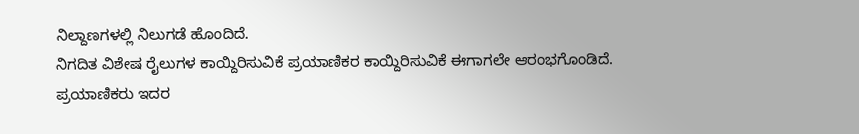ನಿಲ್ದಾಣಗಳಲ್ಲಿ ನಿಲುಗಡೆ ಹೊಂದಿದೆ.
ನಿಗದಿತ ವಿಶೇಷ ರೈಲುಗಳ ಕಾಯ್ದಿರಿಸುವಿಕೆ ಪ್ರಯಾಣಿಕರ ಕಾಯ್ದಿರಿಸುವಿಕೆ ಈಗಾಗಲೇ ಆರಂಭಗೊಂಡಿದೆ. ಪ್ರಯಾಣಿಕರು ಇದರ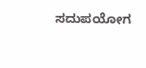ಸದುಪಯೋಗ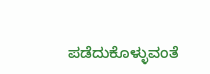ಪಡೆದುಕೊಳ್ಳುವಂತೆ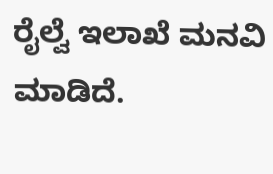ರೈಲ್ವೆ ಇಲಾಖೆ ಮನವಿ ಮಾಡಿದೆ.